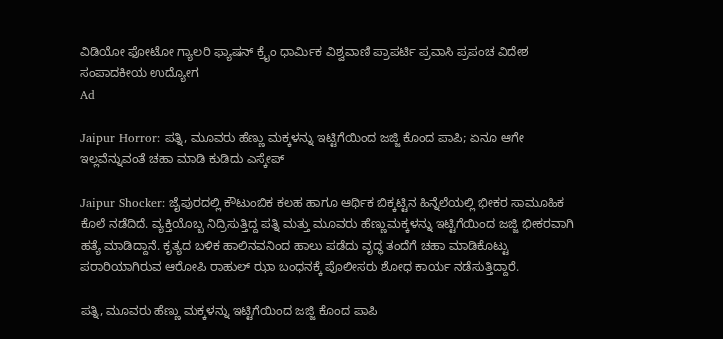ವಿಡಿಯೋ ಫೋಟೋ ಗ್ಯಾಲರಿ ಫ್ಯಾಷನ್ ಕ್ರೈಂ ಧಾರ್ಮಿಕ ವಿಶ್ವವಾಣಿ ಪ್ರಾಪರ್ಟಿ ಪ್ರವಾಸಿ ಪ್ರಪಂಚ ವಿದೇಶ ಸಂಪಾದಕೀಯ ಉದ್ಯೋಗ
Ad

Jaipur Horror: ಪತ್ನಿ, ಮೂವರು ಹೆಣ್ಣು ಮಕ್ಕಳನ್ನು ಇಟ್ಟಿಗೆಯಿಂದ ಜಜ್ಜಿ ಕೊಂದ ಪಾಪಿ; ಏನೂ ಆಗೇ ಇಲ್ಲವೆನ್ನುವಂತೆ ಚಹಾ ಮಾಡಿ ಕುಡಿದು ಎಸ್ಕೇಪ್‌

Jaipur Shocker: ಜೈಪುರದಲ್ಲಿ ಕೌಟುಂಬಿಕ ಕಲಹ ಹಾಗೂ ಆರ್ಥಿಕ ಬಿಕ್ಕಟ್ಟಿನ ಹಿನ್ನೆಲೆಯಲ್ಲಿ ಭೀಕರ ಸಾಮೂಹಿಕ ಕೊಲೆ ನಡೆದಿದೆ. ವ್ಯಕ್ತಿಯೊಬ್ಬ ನಿದ್ರಿಸುತ್ತಿದ್ದ ಪತ್ನಿ ಮತ್ತು ಮೂವರು ಹೆಣ್ಣುಮಕ್ಕಳನ್ನು ಇಟ್ಟಿಗೆಯಿಂದ ಜಜ್ಜಿ ಭೀಕರವಾಗಿ ಹತ್ಯೆ ಮಾಡಿದ್ದಾನೆ. ಕೃತ್ಯದ ಬಳಿಕ ಹಾಲಿನವನಿಂದ ಹಾಲು ಪಡೆದು ವೃದ್ಧ ತಂದೆಗೆ ಚಹಾ ಮಾಡಿಕೊಟ್ಟು ಪರಾರಿಯಾಗಿರುವ ಆರೋಪಿ ರಾಹುಲ್ ಝಾ ಬಂಧನಕ್ಕೆ ಪೊಲೀಸರು ಶೋಧ ಕಾರ್ಯ ನಡೆಸುತ್ತಿದ್ದಾರೆ.

ಪತ್ನಿ, ಮೂವರು ಹೆಣ್ಣು ಮಕ್ಕಳನ್ನು ಇಟ್ಟಿಗೆಯಿಂದ ಜಜ್ಜಿ ಕೊಂದ ಪಾಪಿ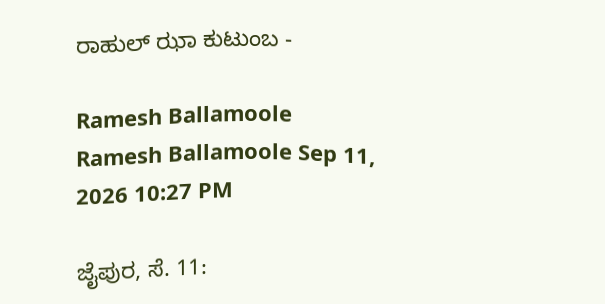ರಾಹುಲ್ ಝಾ ಕುಟುಂಬ -

Ramesh Ballamoole
Ramesh Ballamoole Sep 11, 2026 10:27 PM

ಜೈಪುರ, ಸೆ. 11: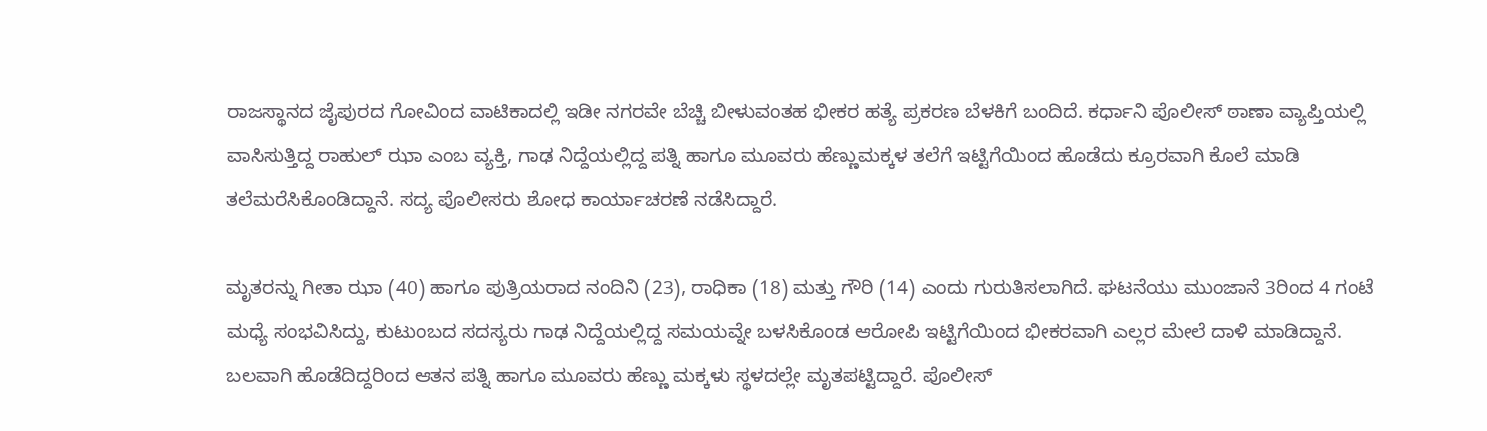ರಾಜಸ್ಥಾನದ ಜೈಪುರದ ಗೋವಿಂದ ವಾಟಿಕಾದಲ್ಲಿ ಇಡೀ ನಗರವೇ ಬೆಚ್ಚಿ ಬೀಳುವಂತಹ ಭೀಕರ ಹತ್ಯೆ ಪ್ರಕರಣ ಬೆಳಕಿಗೆ ಬಂದಿದೆ. ಕರ್ಧಾನಿ ಪೊಲೀಸ್ ಠಾಣಾ ವ್ಯಾಪ್ತಿಯಲ್ಲಿ ವಾಸಿಸುತ್ತಿದ್ದ ರಾಹುಲ್ ಝಾ ಎಂಬ ವ್ಯಕ್ತಿ, ಗಾಢ ನಿದ್ದೆಯಲ್ಲಿದ್ದ ಪತ್ನಿ ಹಾಗೂ ಮೂವರು ಹೆಣ್ಣುಮಕ್ಕಳ ತಲೆಗೆ ಇಟ್ಟಿಗೆಯಿಂದ ಹೊಡೆದು ಕ್ರೂರವಾಗಿ ಕೊಲೆ ಮಾಡಿ ತಲೆಮರೆಸಿಕೊಂಡಿದ್ದಾನೆ. ಸದ್ಯ ಪೊಲೀಸರು ಶೋಧ ಕಾರ್ಯಾಚರಣೆ ನಡೆಸಿದ್ದಾರೆ.

ಮೃತರನ್ನು ಗೀತಾ ಝಾ (40) ಹಾಗೂ ಪುತ್ರಿಯರಾದ ನಂದಿನಿ (23), ರಾಧಿಕಾ (18) ಮತ್ತು ಗೌರಿ (14) ಎಂದು ಗುರುತಿಸಲಾಗಿದೆ. ಘಟನೆಯು ಮುಂಜಾನೆ 3ರಿಂದ 4 ಗಂಟೆ ಮಧ್ಯೆ ಸಂಭವಿಸಿದ್ದು, ಕುಟುಂಬದ ಸದಸ್ಯರು ಗಾಢ ನಿದ್ದೆಯಲ್ಲಿದ್ದ ಸಮಯವ್ನೇ ಬಳಸಿಕೊಂಡ ಆರೋಪಿ ಇಟ್ಟಿಗೆಯಿಂದ ಭೀಕರವಾಗಿ ಎಲ್ಲರ ಮೇಲೆ ದಾಳಿ ಮಾಡಿದ್ದಾನೆ. ಬಲವಾಗಿ ಹೊಡೆದಿದ್ದರಿಂದ ಆತನ ಪತ್ನಿ ಹಾಗೂ ಮೂವರು ಹೆಣ್ಣು ಮಕ್ಕಳು ಸ್ಥಳದಲ್ಲೇ ಮೃತಪಟ್ಟಿದ್ದಾರೆ. ಪೊಲೀಸ್‌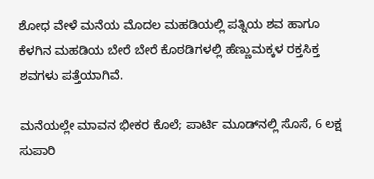ಶೋಧ ವೇಳೆ ಮನೆಯ ಮೊದಲ ಮಹಡಿಯಲ್ಲಿ ಪತ್ನಿಯ ಶವ ಹಾಗೂ ಕೆಳಗಿನ ಮಹಡಿಯ ಬೇರೆ ಬೇರೆ ಕೊಠಡಿಗಳಲ್ಲಿ ಹೆಣ್ಣುಮಕ್ಕಳ ರಕ್ತಸಿಕ್ತ ಶವಗಳು ಪತ್ತೆಯಾಗಿವೆ.

ಮನೆಯಲ್ಲೇ ಮಾವನ ಭೀಕರ ಕೊಲೆ; ಪಾರ್ಟಿ ಮೂಡ್‌ನಲ್ಲಿ ಸೊಸೆ, 6 ಲಕ್ಷ ಸುಪಾರಿ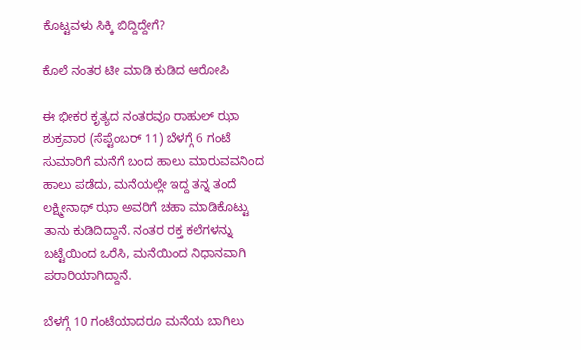ಕೊಟ್ಟವಳು ಸಿಕ್ಕಿ ಬಿದ್ದಿದ್ದೇಗೆ?

ಕೊಲೆ ನಂತರ ಟೀ ಮಾಡಿ ಕುಡಿದ ಆರೋಪಿ

ಈ ಭೀಕರ ಕೃತ್ಯದ ನಂತರವೂ ರಾಹುಲ್ ಝಾ ಶುಕ್ರವಾರ (ಸೆಪ್ಟೆಂಬರ್‌ 11) ಬೆಳಗ್ಗೆ 6 ಗಂಟೆ ಸುಮಾರಿಗೆ ಮನೆಗೆ ಬಂದ ಹಾಲು ಮಾರುವವನಿಂದ ಹಾಲು ಪಡೆದು, ಮನೆಯಲ್ಲೇ ಇದ್ದ ತನ್ನ ತಂದೆ ಲಕ್ಷ್ಮೀನಾಥ್‌ ಝಾ ಅವರಿಗೆ ಚಹಾ ಮಾಡಿಕೊಟ್ಟು ತಾನು ಕುಡಿದಿದ್ದಾನೆ. ನಂತರ ರಕ್ತ ಕಲೆಗಳನ್ನು ಬಟ್ಟೆಯಿಂದ ಒರೆಸಿ, ಮನೆಯಿಂದ ನಿಧಾನವಾಗಿ ಪರಾರಿಯಾಗಿದ್ದಾನೆ.

ಬೆಳಗ್ಗೆ 10 ಗಂಟೆಯಾದರೂ ಮನೆಯ ಬಾಗಿಲು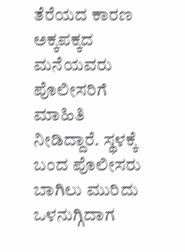ತೆರೆಯದ ಕಾರಣ ಅಕ್ಕಪಕ್ಕದ ಮನೆಯವರು ಪೊಲೀಸರಿಗೆ ಮಾಹಿತಿ ನೀಡಿದ್ದಾರೆ. ಸ್ಥಳಕ್ಕೆ ಬಂದ ಪೊಲೀಸರು ಬಾಗಿಲು ಮುರಿದು ಒಳನುಗ್ಗಿದಾಗ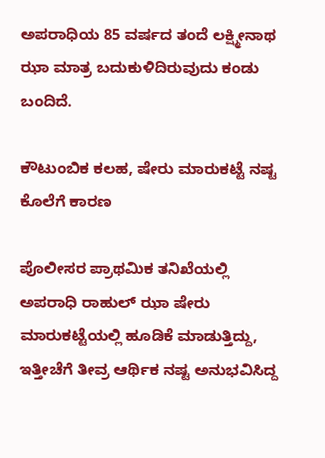ಅಪರಾಧಿಯ 85 ವರ್ಷದ ತಂದೆ ಲಕ್ಷ್ಮೀನಾಥ ಝಾ ಮಾತ್ರ ಬದುಕುಳಿದಿರುವುದು ಕಂಡು ಬಂದಿದೆ.

ಕೌಟುಂಬಿಕ ಕಲಹ, ಷೇರು ಮಾರುಕಟ್ಟೆ ನಷ್ಟ ಕೊಲೆಗೆ ಕಾರಣ

ಪೊಲೀಸರ ಪ್ರಾಥಮಿಕ ತನಿಖೆಯಲ್ಲಿ ಅಪರಾಧಿ ರಾಹುಲ್ ಝಾ ಷೇರು ಮಾರುಕಟ್ಟೆಯಲ್ಲಿ ಹೂಡಿಕೆ ಮಾಡುತ್ತಿದ್ದು, ಇತ್ತೀಚೆಗೆ ತೀವ್ರ ಆರ್ಥಿಕ ನಷ್ಟ ಅನುಭವಿಸಿದ್ದ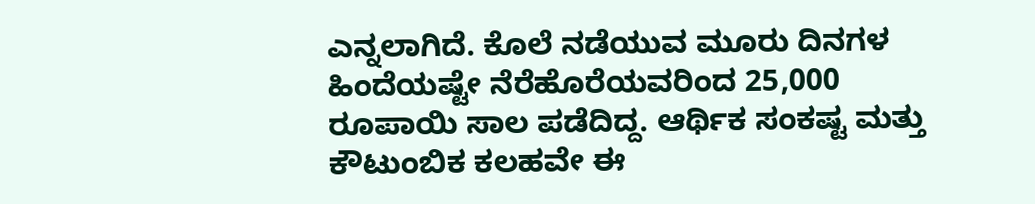ಎನ್ನಲಾಗಿದೆ. ಕೊಲೆ ನಡೆಯುವ ಮೂರು ದಿನಗಳ ಹಿಂದೆಯಷ್ಟೇ ನೆರೆಹೊರೆಯವರಿಂದ 25,000 ರೂಪಾಯಿ ಸಾಲ ಪಡೆದಿದ್ದ. ಆರ್ಥಿಕ ಸಂಕಷ್ಟ ಮತ್ತು ಕೌಟುಂಬಿಕ ಕಲಹವೇ ಈ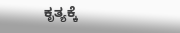ಕೃತ್ಯಕ್ಕೆ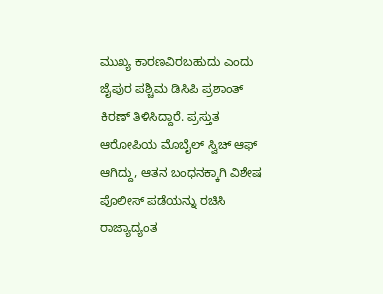ಮುಖ್ಯ ಕಾರಣವಿರಬಹುದು ಎಂದು ಜೈಪುರ ಪಶ್ಚಿಮ ಡಿಸಿಪಿ ಪ್ರಶಾಂತ್ ಕಿರಣ್ ತಿಳಿಸಿದ್ದಾರೆ. ಪ್ರಸ್ತುತ ಆರೋಪಿಯ ಮೊಬೈಲ್ ಸ್ವಿಚ್ ಆಫ್ ಆಗಿದ್ದು, ಆತನ ಬಂಧನಕ್ಕಾಗಿ ವಿಶೇಷ ಪೊಲೀಸ್ ಪಡೆಯನ್ನು ರಚಿಸಿ ರಾಜ್ಯಾದ್ಯಂತ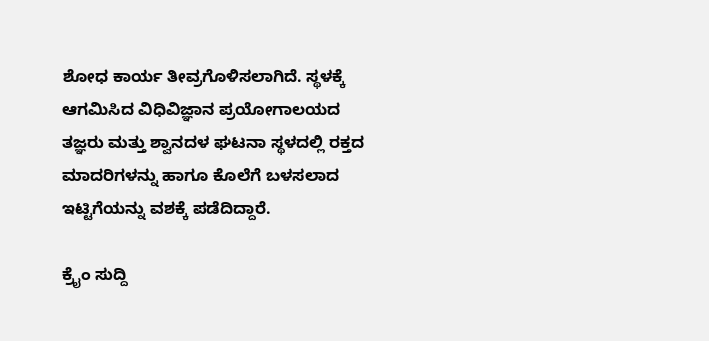ಶೋಧ ಕಾರ್ಯ ತೀವ್ರಗೊಳಿಸಲಾಗಿದೆ. ಸ್ಥಳಕ್ಕೆ ಆಗಮಿಸಿದ ವಿಧಿವಿಜ್ಞಾನ ಪ್ರಯೋಗಾಲಯದ ತಜ್ಞರು ಮತ್ತು ಶ್ವಾನದಳ ಘಟನಾ ಸ್ಥಳದಲ್ಲಿ ರಕ್ತದ ಮಾದರಿಗಳನ್ನು ಹಾಗೂ ಕೊಲೆಗೆ ಬಳಸಲಾದ ಇಟ್ಟಿಗೆಯನ್ನು ವಶಕ್ಕೆ ಪಡೆದಿದ್ದಾರೆ.

ಕ್ರೈಂ ಸುದ್ದಿ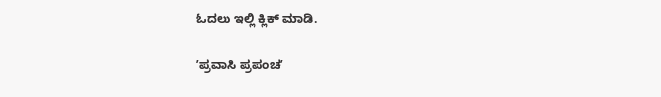ಓದಲು ಇಲ್ಲಿ ಕ್ಲಿಕ್‌ ಮಾಡಿ.

ʼಪ್ರವಾಸಿ ಪ್ರಪಂಚʼ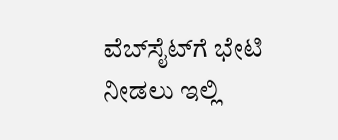ವೆಬ್‌ಸೈಟ್‌ಗೆ ಭೇಟಿ ನೀಡಲು ಇಲ್ಲಿ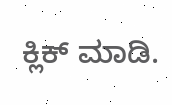ಕ್ಲಿಕ್‌ ಮಾಡಿ.